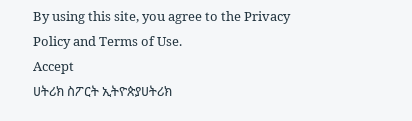By using this site, you agree to the Privacy Policy and Terms of Use.
Accept
ሀትሪክ ስፖርት ኢትዮጵያሀትሪክ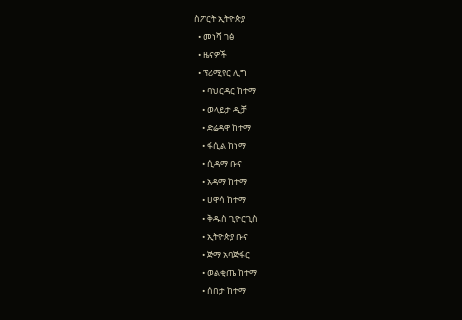ስፖርት ኢትዮጵያ
  • መነሻ ገፅ
  • ዜናዎች
  • ፕሪሚየር ሊግ
    • ባህርዳር ከተማ
    • ወላይታ ዲቻ
    • ድሬዳዋ ከተማ
    • ፋሲል ከነማ
    • ሲዳማ ቡና
    • አዳማ ከተማ
    • ሀዋሳ ከተማ
    • ቅዱስ ጊዮርጊስ
    • ኢትዮጵያ ቡና
    • ጅማ አባጅፋር
    • ወልቂጤ ከተማ
    • ሰበታ ከተማ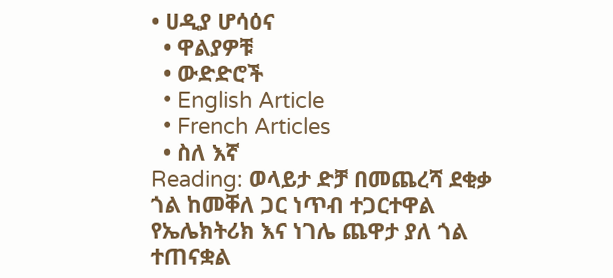• ሀዲያ ሆሳዕና
  • ዋልያዎቹ
  • ውድድሮች
  • English Article
  • French Articles
  • ስለ እኛ
Reading: ወላይታ ድቻ በመጨረሻ ደቂቃ ጎል ከመቐለ ጋር ነጥብ ተጋርተዋል የኤሌክትሪክ እና ነገሌ ጨዋታ ያለ ጎል ተጠናቋል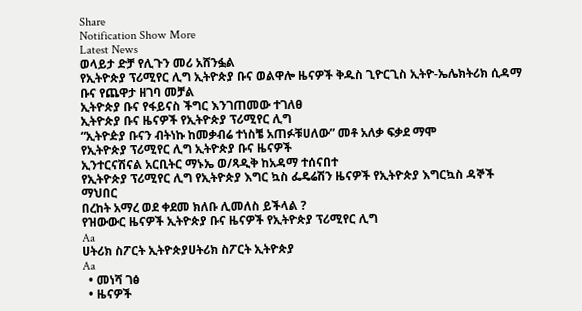Share
Notification Show More
Latest News
ወላይታ ድቻ የሊጉን መሪ አሸንፏል
የኢትዮጵያ ፕሪሚየር ሊግ ኢትዮጵያ ቡና ወልዋሎ ዜናዎች ቅዱስ ጊዮርጊስ ኢትዮ-ኤሌክትሪክ ሲዳማ ቡና የጨዋታ ዘገባ መቻል
ኢትዮጵያ ቡና የፋይናስ ችግር እንገጠመው ተገለፀ
ኢትዮጵያ ቡና ዜናዎች የኢትዮጵያ ፕሪሚየር ሊግ
“ኢትዮዽያ ቡናን ብትነኩ ከመቃብሬ ተነስቼ አጠፉቹሀለው” መቶ አለቃ ፍቃደ ማሞ
የኢትዮጵያ ፕሪሚየር ሊግ ኢትዮጵያ ቡና ዜናዎች
ኢንተርናሽናል አርቢትር ማኑኤ ወ/ጻዲቅ ከአዳማ ተሰናበተ
የኢትዮጵያ ፕሪሚየር ሊግ የኢትዮጵያ እግር ኳስ ፌዴሬሽን ዜናዎች የኢትዮጵያ እግርኳስ ዳኞች ማህበር
በረከት አማረ ወደ ቀደመ ክለቡ ሊመለስ ይችላል ?
የዝውውር ዜናዎች ኢትዮጵያ ቡና ዜናዎች የኢትዮጵያ ፕሪሚየር ሊግ
Aa
ሀትሪክ ስፖርት ኢትዮጵያሀትሪክ ስፖርት ኢትዮጵያ
Aa
  • መነሻ ገፅ
  • ዜናዎች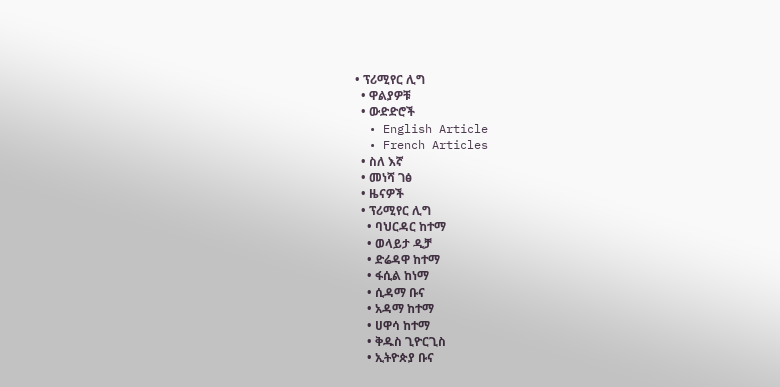• ፕሪሚየር ሊግ
  • ዋልያዎቹ
  • ውድድሮች
  • English Article
  • French Articles
  • ስለ እኛ
  • መነሻ ገፅ
  • ዜናዎች
  • ፕሪሚየር ሊግ
    • ባህርዳር ከተማ
    • ወላይታ ዲቻ
    • ድሬዳዋ ከተማ
    • ፋሲል ከነማ
    • ሲዳማ ቡና
    • አዳማ ከተማ
    • ሀዋሳ ከተማ
    • ቅዱስ ጊዮርጊስ
    • ኢትዮጵያ ቡና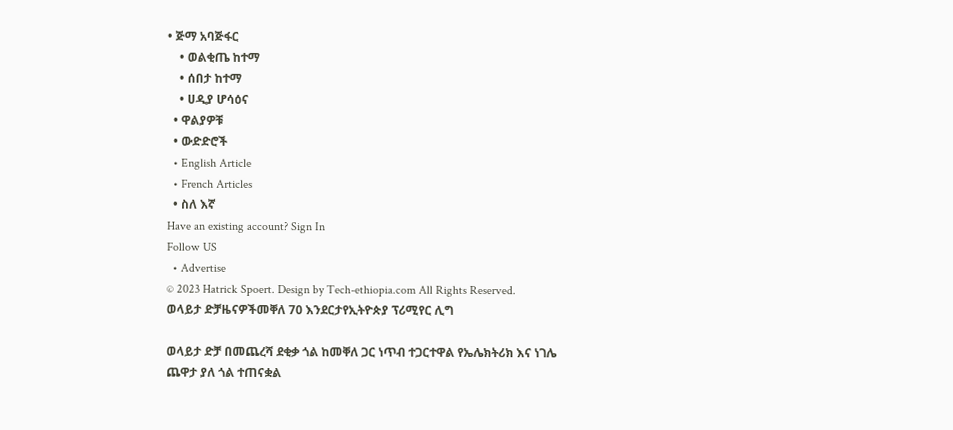• ጅማ አባጅፋር
    • ወልቂጤ ከተማ
    • ሰበታ ከተማ
    • ሀዲያ ሆሳዕና
  • ዋልያዎቹ
  • ውድድሮች
  • English Article
  • French Articles
  • ስለ እኛ
Have an existing account? Sign In
Follow US
  • Advertise
© 2023 Hatrick Spoert. Design by Tech-ethiopia.com All Rights Reserved.
ወላይታ ድቻዜናዎችመቐለ 70 እንደርታየኢትዮጵያ ፕሪሚየር ሊግ

ወላይታ ድቻ በመጨረሻ ደቂቃ ጎል ከመቐለ ጋር ነጥብ ተጋርተዋል የኤሌክትሪክ እና ነገሌ ጨዋታ ያለ ጎል ተጠናቋል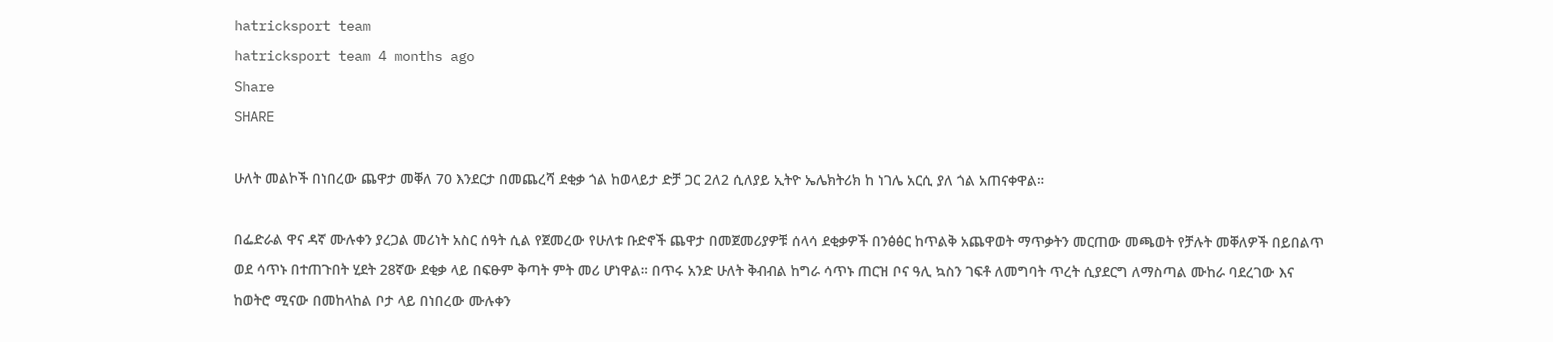hatricksport team
hatricksport team 4 months ago
Share
SHARE

ሁለት መልኮች በነበረው ጨዋታ መቐለ 70 እንደርታ በመጨረሻ ደቂቃ ጎል ከወላይታ ድቻ ጋር 2ለ2 ሲለያይ ኢትዮ ኤሌክትሪክ ከ ነገሌ አርሲ ያለ ጎል አጠናቀዋል።

በፌድራል ዋና ዳኛ ሙሉቀን ያረጋል መሪነት አስር ሰዓት ሲል የጀመረው የሁለቱ ቡድኖች ጨዋታ በመጀመሪያዎቹ ሰላሳ ደቂቃዎች በንፅፅር ከጥልቅ አጨዋወት ማጥቃትን መርጠው መጫወት የቻሉት መቐለዎች በይበልጥ ወደ ሳጥኑ በተጠጉበት ሂደት 28ኛው ደቂቃ ላይ በፍፁም ቅጣት ምት መሪ ሆነዋል። በጥሩ አንድ ሁለት ቅብብል ከግራ ሳጥኑ ጠርዝ ቦና ዓሊ ኳስን ገፍቶ ለመግባት ጥረት ሲያደርግ ለማስጣል ሙከራ ባደረገው እና ከወትሮ ሚናው በመከላከል ቦታ ላይ በነበረው ሙሉቀን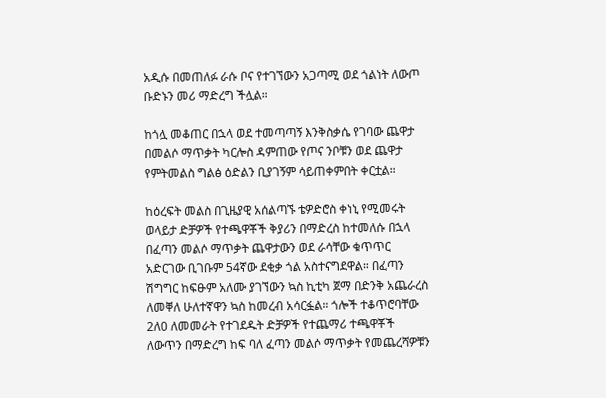አዲሱ በመጠለፉ ራሱ ቦና የተገኘውን አጋጣሚ ወደ ጎልነት ለውጦ ቡድኑን መሪ ማድረግ ችሏል።

ከጎሏ መቆጠር በኋላ ወደ ተመጣጣኝ እንቅስቃሴ የገባው ጨዋታ በመልሶ ማጥቃት ካርሎስ ዳምጠው የጦና ንቦቹን ወደ ጨዋታ የምትመልስ ግልፅ ዕድልን ቢያገኝም ሳይጠቀምበት ቀርቷል።

ከዕረፍት መልስ በጊዜያዊ አሰልጣኙ ቴዎድሮስ ቀነኒ የሚመሩት ወላይታ ድቻዎች የተጫዋቾች ቅያሪን በማድረስ ከተመለሱ በኋላ በፈጣን መልሶ ማጥቃት ጨዋታውን ወደ ራሳቸው ቁጥጥር አድርገው ቢገቡም 54ኛው ደቂቃ ጎል አስተናግደዋል። በፈጣን ሽግግር ከፍፁም አለሙ ያገኘውን ኳስ ኪቲካ ጀማ በድንቅ አጨራረስ ለመቐለ ሁለተኛዋን ኳስ ከመረብ አሳርፏል። ጎሎች ተቆጥሮባቸው 2ለ0 ለመመራት የተገደዱት ድቻዎች የተጨማሪ ተጫዋቾች ለውጥን በማድረግ ከፍ ባለ ፈጣን መልሶ ማጥቃት የመጨረሻዎቹን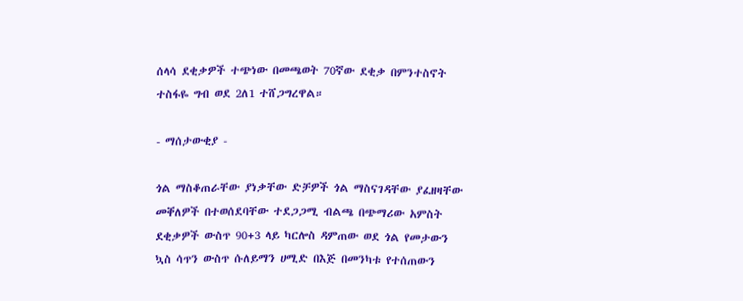ሰላሳ ደቂቃዎች ተጭነው በመጫወት 70ኛው ደቂቃ በምንተስኖት ተስፋዬ ግብ ወደ 2ለ1 ተሸጋግረዋል።

- ማሰታውቂያ -

ጎል ማስቆጠራቸው ያነቃቸው ድቻዎች ጎል ማስናገዳቸው ያፈዘዛቸው መቐለዎች በተወሰደባቸው ተደጋጋሚ ብልጫ በጭማሪው አምስት ደቂቃዎች ውስጥ 90+3 ላይ ካርሎስ ዳምጠው ወደ ጎል የመታውን ኳስ ሳጥን ውስጥ ሱለይማን ሀሚድ በእጅ በመንካቱ የተሰጠውን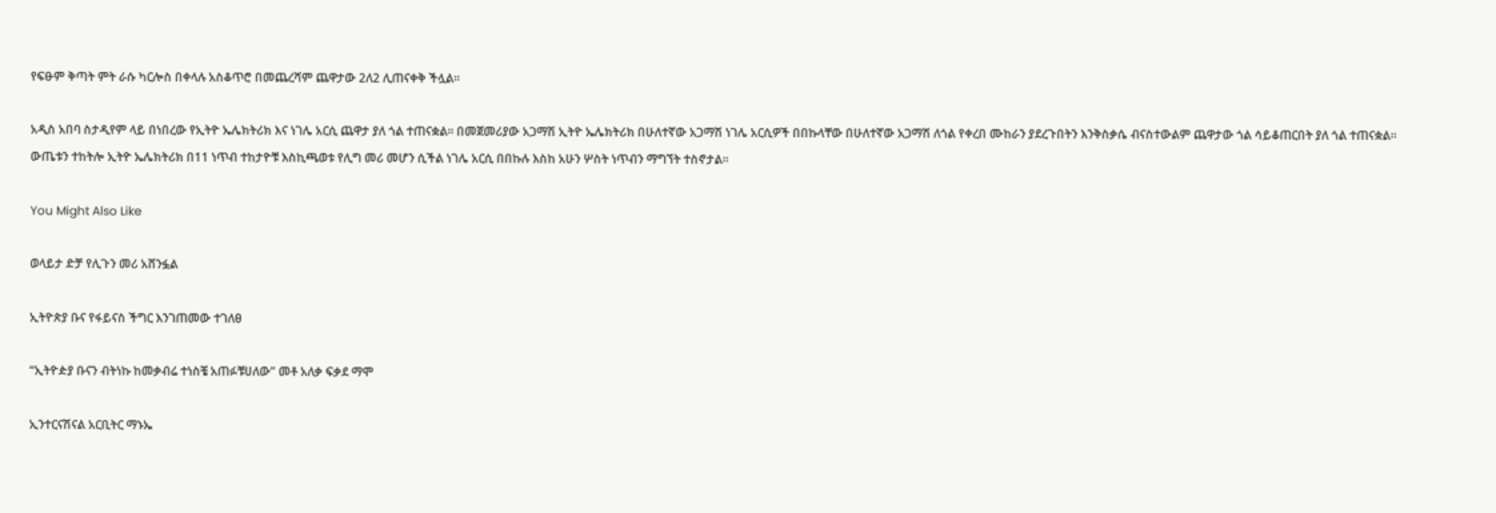የፍፁም ቅጣት ምት ራሱ ካርሎስ በቀላሉ አስቆጥሮ በመጨረሻም ጨዋታው 2ለ2 ሊጠናቀቅ ችሏል።

አዲስ አበባ ስታዲየም ላይ በነበረው የኢትዮ ኤሌክትሪክ እና ነገሌ አርሲ ጨዋታ ያለ ጎል ተጠናቋል። በመጀመሪያው አጋማሽ ኢትዮ ኤሌክትሪክ በሁለተኛው አጋማሽ ነገሌ አርሲዎች በበኩላቸው በሁለተኛው አጋማሽ ለጎል የቀረበ ሙከራን ያደረጉበትን እንቅስቃሴ ብናስተውልም ጨዋታው ጎል ሳይቆጠርበት ያለ ጎል ተጠናቋል። ውጤቱን ተከትሎ ኢትዮ ኤሌክትሪክ በ11 ነጥብ ተከታዮቹ እስኪጫወቱ የሊግ መሪ መሆን ሲችል ነገሌ አርሲ በበኩሉ እስከ አሁን ሦስት ነጥብን ማግኘት ተስኖታል።

You Might Also Like

ወላይታ ድቻ የሊጉን መሪ አሸንፏል

ኢትዮጵያ ቡና የፋይናስ ችግር እንገጠመው ተገለፀ

“ኢትዮዽያ ቡናን ብትነኩ ከመቃብሬ ተነስቼ አጠፉቹሀለው” መቶ አለቃ ፍቃደ ማሞ

ኢንተርናሽናል አርቢትር ማኑኤ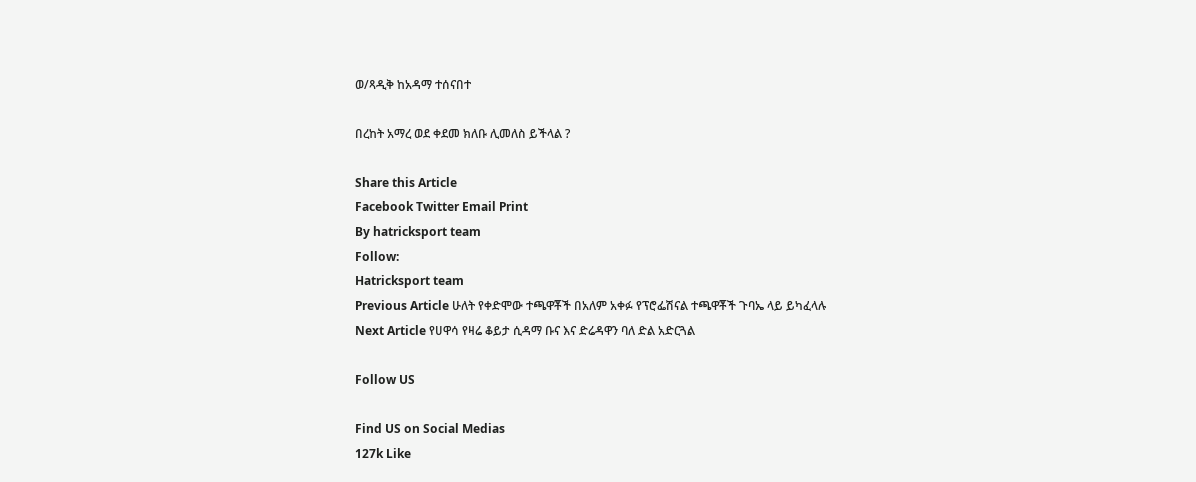ወ/ጻዲቅ ከአዳማ ተሰናበተ

በረከት አማረ ወደ ቀደመ ክለቡ ሊመለስ ይችላል ?

Share this Article
Facebook Twitter Email Print
By hatricksport team
Follow:
Hatricksport team
Previous Article ሁለት የቀድሞው ተጫዋቾች በአለም አቀፉ የፕሮፌሽናል ተጫዋቾች ጉባኤ ላይ ይካፈላሉ
Next Article የሀዋሳ የዛሬ ቆይታ ሲዳማ ቡና እና ድሬዳዋን ባለ ድል አድርጓል

Follow US

Find US on Social Medias
127k Like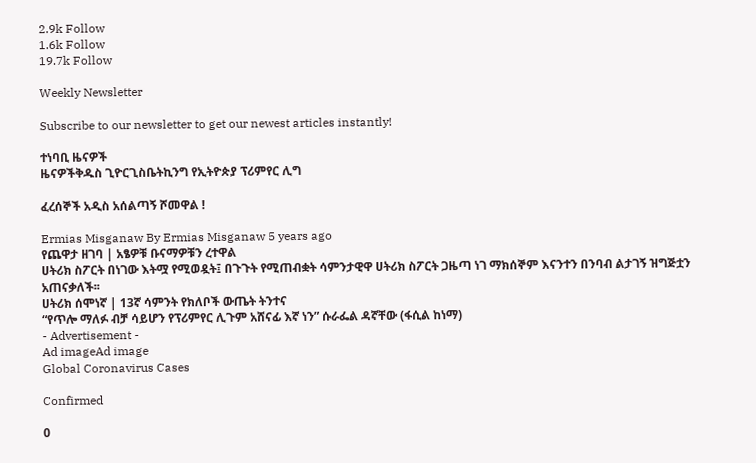2.9k Follow
1.6k Follow
19.7k Follow

Weekly Newsletter

Subscribe to our newsletter to get our newest articles instantly!

ተነባቢ ዜናዎች
ዜናዎችቅዱስ ጊዮርጊስቤትኪንግ የኢትዮጵያ ፕሪምየር ሊግ

ፈረሰኞች አዲስ አሰልጣኝ ሾመዋል !

Ermias Misganaw By Ermias Misganaw 5 years ago
የጨዋታ ዘገባ | አፄዎቹ ቡናማዎቹን ረተዋል
ሀትሪክ ስፖርት በነገው እትሟ የሚወዷት፤ በጉጉት የሚጠብቋት ሳምንታዊዋ ሀትሪክ ስፖርት ጋዜጣ ነገ ማክሰኞም እናንተን በንባብ ልታገኝ ዝግጅቷን አጠናቃለች፡፡
ሀትሪክ ሰሞነኛ | 13ኛ ሳምንት የክለቦች ውጤት ትንተና
“የጥሎ ማለፉ ብቻ ሳይሆን የፕሪምየር ሊጉም አሸናፊ እኛ ነን” ሱራፌል ዳኛቸው (ፋሲል ከነማ)
- Advertisement -
Ad imageAd image
Global Coronavirus Cases

Confirmed

0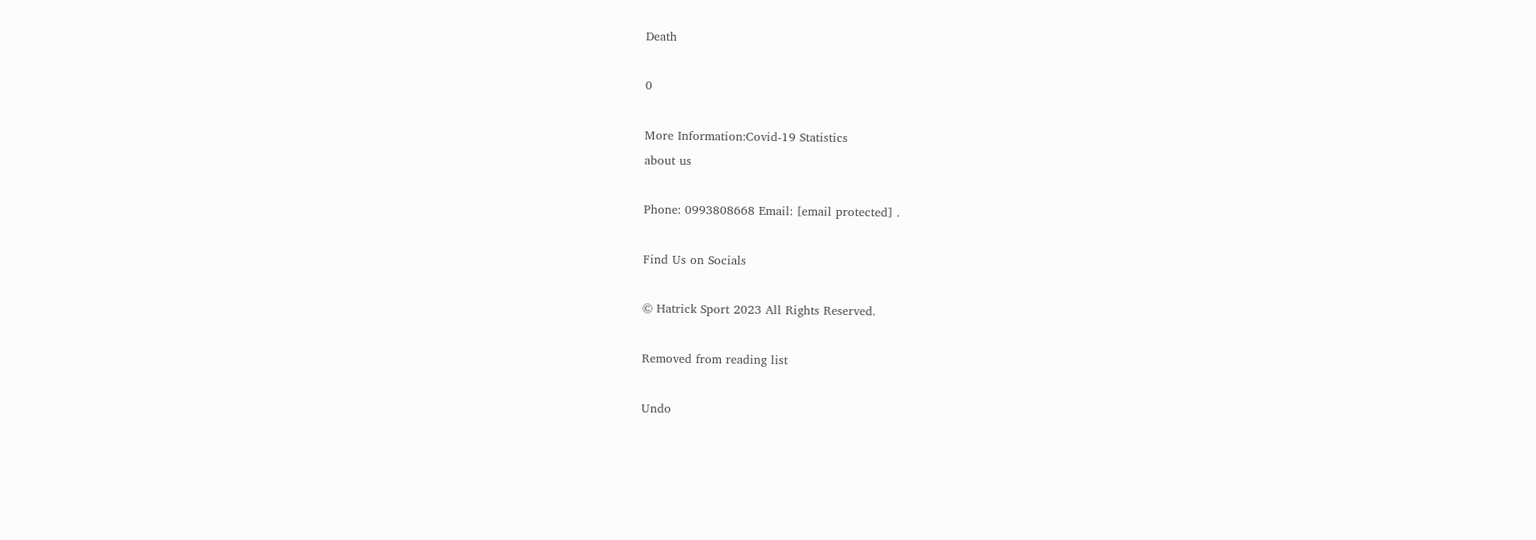Death

0

More Information:Covid-19 Statistics
about us

Phone: 0993808668 Email: [email protected] .

Find Us on Socials

© Hatrick Sport 2023 All Rights Reserved.

Removed from reading list

Undo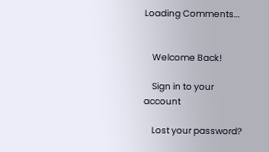Loading Comments...


    Welcome Back!

    Sign in to your account

    Lost your password?